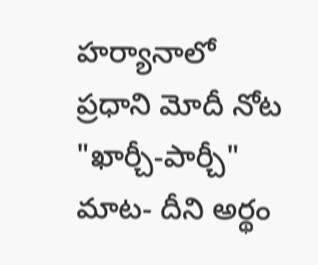హర్యానాలో ప్రధాని మోదీ నోట "ఖార్చీ-పార్చీ" మాట- దీని అర్థం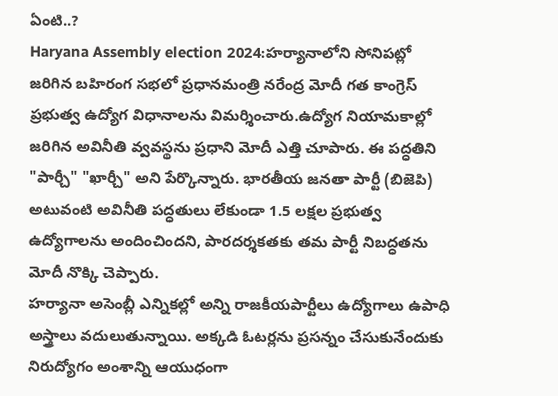ఏంటి..?
Haryana Assembly election 2024:హర్యానాలోని సోనిపట్లో జరిగిన బహిరంగ సభలో ప్రధానమంత్రి నరేంద్ర మోదీ గత కాంగ్రెస్ ప్రభుత్వ ఉద్యోగ విధానాలను విమర్శించారు.ఉద్యోగ నియామకాల్లో జరిగిన అవినీతి వ్వవస్థను ప్రధాని మోదీ ఎత్తి చూపారు. ఈ పద్ధతిని "పార్చీ" "ఖార్చీ" అని పేర్కొన్నారు. భారతీయ జనతా పార్టీ (బిజెపి) అటువంటి అవినీతి పద్ధతులు లేకుండా 1.5 లక్షల ప్రభుత్వ ఉద్యోగాలను అందించిందని, పారదర్శకతకు తమ పార్టీ నిబద్ధతను మోదీ నొక్కి చెప్పారు.
హర్యానా అసెంబ్లీ ఎన్నికల్లో అన్ని రాజకీయపార్టీలు ఉద్యోగాలు ఉపాధి అస్త్రాలు వదులుతున్నాయి. అక్కడి ఓటర్లను ప్రసన్నం చేసుకునేందుకు నిరుద్యోగం అంశాన్ని ఆయుధంగా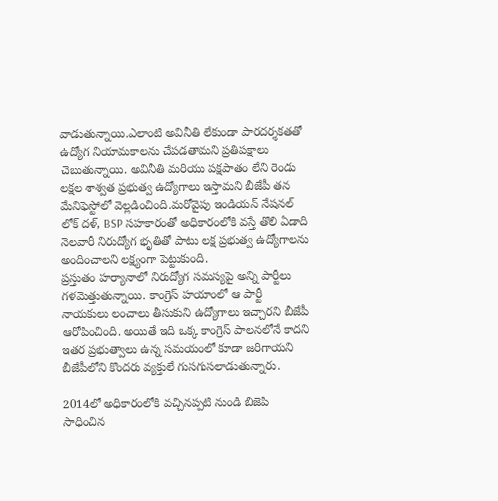వాడుతున్నాయి.ఎలాంటి అవినీతి లేకుండా పారదర్శకతతో ఉద్యోగ నియామకాలను చేపడతామని ప్రతిపక్షాలు చెబుతున్నాయి. అవినీతి మరియు పక్షపాతం లేని రెండు లక్షల శాశ్వత ప్రభుత్వ ఉద్యోగాలు ఇస్తామని బీజేపీ తన మేనిఫెస్టోలో వెల్లడించింది.మరోవైపు ఇండియన్ నేషనల్ లోక్ దళ్, BSP సహకారంతో అధికారంలోకి వస్తే తొలి ఏడాది నెలవారీ నిరుద్యోగ భృతితో పాటు లక్ష ప్రభుత్వ ఉద్యోగాలను అందించాలని లక్ష్యంగా పెట్టుకుంది.
ప్రస్తుతం హర్యానాలో నిరుద్యోగ సమస్యపై అన్ని పార్టీలు గళమెత్తుతున్నాయి. కాంగ్రెస్ హయాంలో ఆ పార్టీ నాయకులు లంచాలు తీసుకుని ఉద్యోగాలు ఇచ్చారని బీజేపీ ఆరోపించింది. అయితే ఇది ఒక్క కాంగ్రెస్ పాలనలోనే కాదని ఇతర ప్రభుత్వాలు ఉన్న సమయంలో కూడా జరిగాయని బీజేపీలోని కొందరు వ్యక్తులే గుసగుసలాడుతున్నారు.

2014లో అధికారంలోకి వచ్చినప్పటి నుండి బిజెపి సాధించిన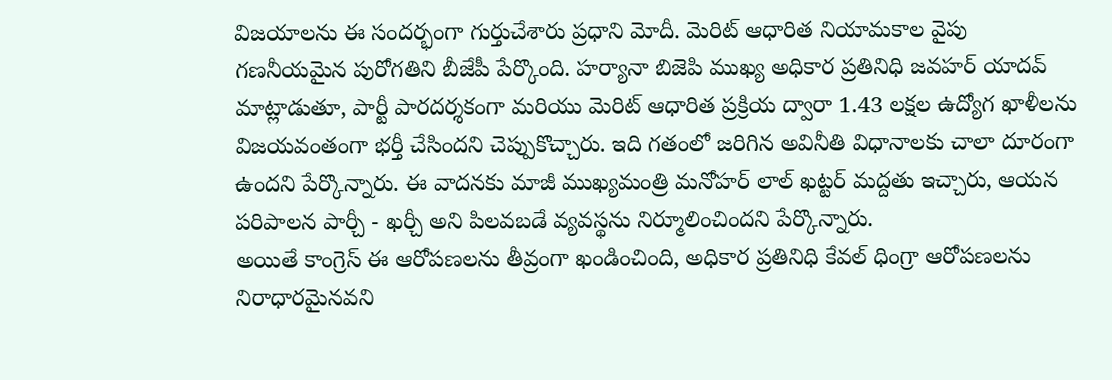విజయాలను ఈ సందర్భంగా గుర్తుచేశారు ప్రధాని మోదీ. మెరిట్ ఆధారిత నియామకాల వైపు గణనీయమైన పురోగతిని బీజేపీ పేర్కొంది. హర్యానా బిజెపి ముఖ్య అధికార ప్రతినిధి జవహర్ యాదవ్ మాట్లాడుతూ, పార్టీ పారదర్శకంగా మరియు మెరిట్ ఆధారిత ప్రక్రియ ద్వారా 1.43 లక్షల ఉద్యోగ ఖాళీలను విజయవంతంగా భర్తీ చేసిందని చెప్పుకొచ్చారు. ఇది గతంలో జరిగిన అవినీతి విధానాలకు చాలా దూరంగా ఉందని పేర్కొన్నారు. ఈ వాదనకు మాజీ ముఖ్యమంత్రి మనోహర్ లాల్ ఖట్టర్ మద్దతు ఇచ్చారు, ఆయన పరిపాలన పార్చీ - ఖర్చీ అని పిలవబడే వ్యవస్థను నిర్మూలించిందని పేర్కొన్నారు.
అయితే కాంగ్రెస్ ఈ ఆరోపణలను తీవ్రంగా ఖండించింది, అధికార ప్రతినిధి కేవల్ ధింగ్రా ఆరోపణలను నిరాధారమైనవని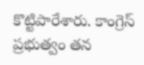కొట్టిపారేశారు. కాంగ్రెస్ ప్రభుత్వం తన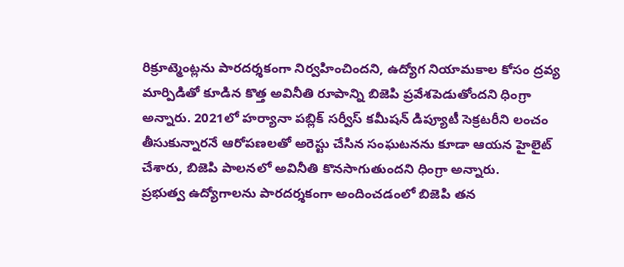రిక్రూట్మెంట్లను పారదర్శకంగా నిర్వహించిందని, ఉద్యోగ నియామకాల కోసం ద్రవ్య మార్పిడితో కూడిన కొత్త అవినీతి రూపాన్ని బిజెపి ప్రవేశపెడుతోందని ధింగ్రా అన్నారు. 2021లో హర్యానా పబ్లిక్ సర్వీస్ కమీషన్ డిప్యూటీ సెక్రటరీని లంచం తీసుకున్నారనే ఆరోపణలతో అరెస్టు చేసిన సంఘటనను కూడా ఆయన హైలైట్ చేశారు, బిజెపి పాలనలో అవినీతి కొనసాగుతుందని ధింగ్రా అన్నారు.
ప్రభుత్వ ఉద్యోగాలను పారదర్శకంగా అందించడంలో బిజెపి తన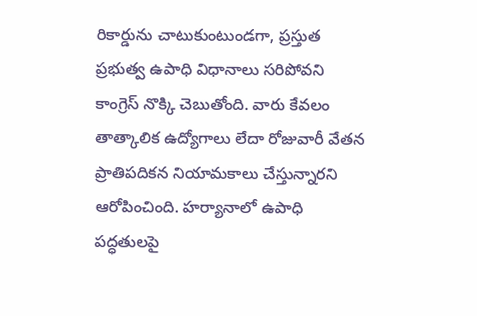రికార్డును చాటుకుంటుండగా, ప్రస్తుత ప్రభుత్వ ఉపాధి విధానాలు సరిపోవని కాంగ్రెస్ నొక్కి చెబుతోంది. వారు కేవలం తాత్కాలిక ఉద్యోగాలు లేదా రోజువారీ వేతన ప్రాతిపదికన నియామకాలు చేస్తున్నారని ఆరోపించింది. హర్యానాలో ఉపాధి పద్ధతులపై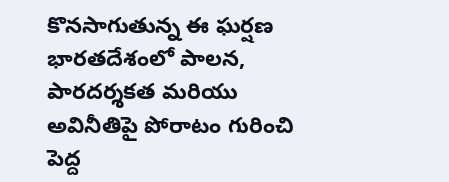కొనసాగుతున్న ఈ ఘర్షణ భారతదేశంలో పాలన, పారదర్శకత మరియు అవినీతిపై పోరాటం గురించి పెద్ద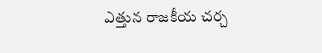ఎత్తున రాజకీయ చర్చ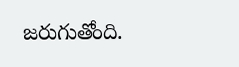జరుగుతోంది.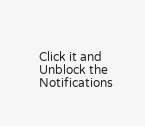Click it and Unblock the Notifications